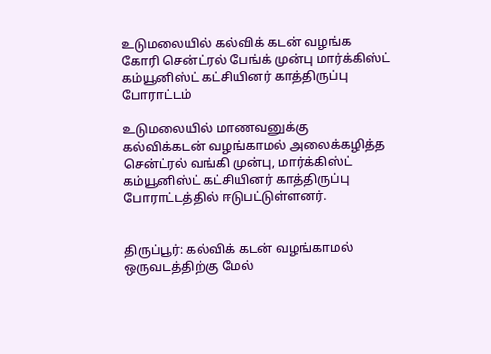உடுமலையில் கல்விக் கடன் வழங்க கோரி சென்ட்ரல் பேங்க் முன்பு மார்க்கிஸ்ட் கம்யூனிஸ்ட் கட்சியினர் காத்திருப்பு போராட்டம்

உடுமலையில் மாணவனுக்கு கல்விக்கடன் வழங்காமல் அலைக்கழித்த சென்ட்ரல் வங்கி முன்பு, மார்க்கிஸ்ட் கம்யூனிஸ்ட் கட்சியினர் காத்திருப்பு போராட்டத்தில் ஈடுபட்டுள்ளனர்.


திருப்பூர்: கல்விக் கடன் வழங்காமல் ஒருவடத்திற்கு மேல்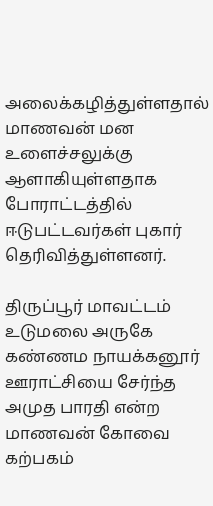அலைக்கழித்துள்ளதால் மாணவன் மன உளைச்சலுக்கு ஆளாகியுள்ளதாக போராட்டத்தில் ஈடுபட்டவர்கள் புகார் தெரிவித்துள்ளனர்.

திருப்பூர் மாவட்டம் உடுமலை அருகே கண்ணம நாயக்கனூர் ஊராட்சியை சேர்ந்த அமுத பாரதி என்ற மாணவன் கோவை கற்பகம்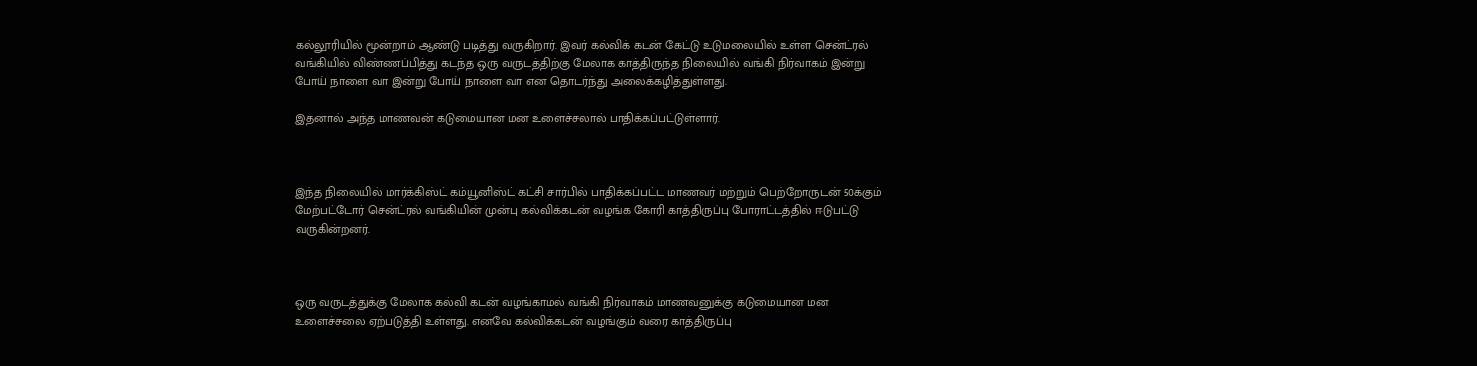கல்லூரியில் மூன்றாம் ஆண்டு படித்து வருகிறார். இவர் கல்விக் கடன் கேட்டு உடுமலையில் உள்ள சென்ட்ரல் வங்கியில் விண்ணப்பித்து கடந்த ஒரு வருடத்திற்கு மேலாக காத்திருந்த நிலையில் வங்கி நிர்வாகம் இன்று போய் நாளை வா இன்று போய் நாளை வா என தொடர்ந்து அலைக்கழித்துள்ளது.

இதனால் அந்த மாணவன் கடுமையான மன உளைச்சலால் பாதிக்கப்பட்டுள்ளார்.



இந்த நிலையில் மார்க்கிஸ்ட் கம்யூனிஸ்ட் கட்சி சார்பில் பாதிக்கப்பட்ட மாணவர் மற்றும் பெற்றோருடன் 50க்கும் மேற்பட்டோர் சென்ட்ரல் வங்கியின் முன்பு கல்விக்கடன் வழங்க கோரி காத்திருப்பு போராட்டத்தில் ஈடுபட்டு வருகின்றனர்.



ஒரு வருடத்துக்கு மேலாக கல்வி கடன் வழங்காமல் வங்கி நிர்வாகம் மாணவனுக்கு கடுமையான மன உளைச்சலை ஏற்படுத்தி உள்ளது. எனவே கல்விக்கடன் வழங்கும் வரை காத்திருப்பு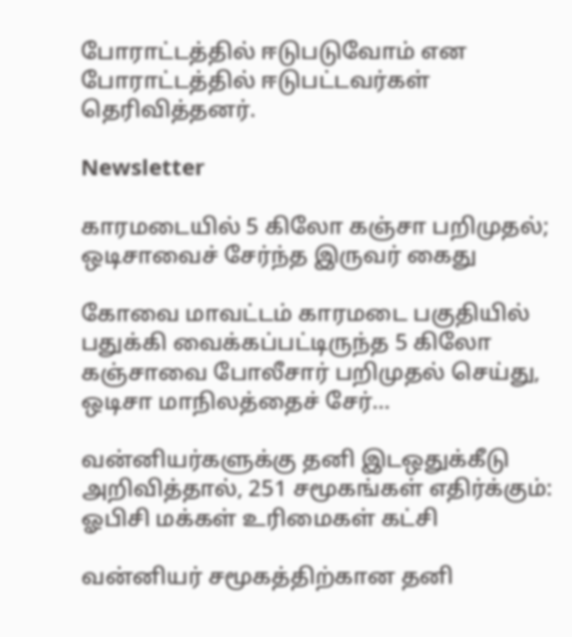போராட்டத்தில் ஈடுபடுவோம் என போராட்டத்தில் ஈடுபட்டவர்கள் தெரிவித்தனர்.

Newsletter

காரமடையில் 5 கிலோ கஞ்சா பறிமுதல்; ஒடிசாவைச் சேர்ந்த இருவர் கைது

கோவை மாவட்டம் காரமடை பகுதியில் பதுக்கி வைக்கப்பட்டிருந்த 5 கிலோ கஞ்சாவை போலீசார் பறிமுதல் செய்து, ஒடிசா மாநிலத்தைச் சேர்...

வன்னியர்களுக்கு தனி இடஒதுக்கீடு அறிவித்தால், 251 சமூகங்கள் எதிர்க்கும்: ஓபிசி மக்கள் உரிமைகள் கட்சி

வன்னியர் சமூகத்திற்கான தனி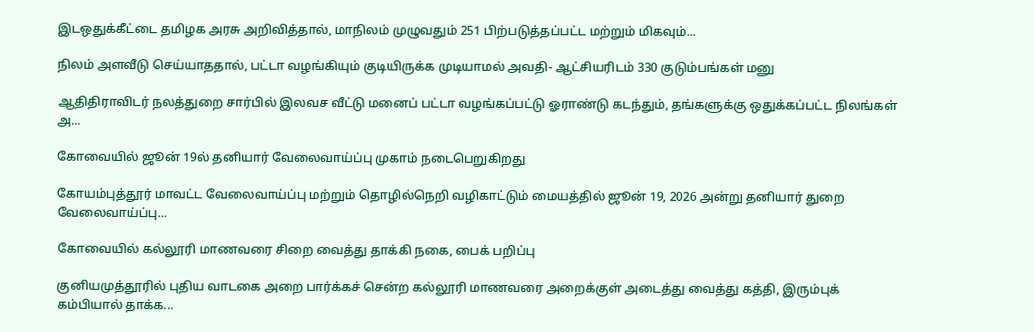இடஒதுக்கீட்டை தமிழக அரசு அறிவித்தால், மாநிலம் முழுவதும் 251 பிற்படுத்தப்பட்ட மற்றும் மிகவும்...

நிலம் அளவீடு செய்யாததால், பட்டா வழங்கியும் குடியிருக்க முடியாமல் அவதி- ஆட்சியரிடம் 330 குடும்பங்கள் மனு

ஆதிதிராவிடர் நலத்துறை சார்பில் இலவச வீட்டு மனைப் பட்டா வழங்கப்பட்டு ஓராண்டு கடந்தும், தங்களுக்கு ஒதுக்கப்பட்ட நிலங்கள் அ...

கோவையில் ஜூன் 19ல் தனியார் வேலைவாய்ப்பு முகாம் நடைபெறுகிறது

கோயம்புத்தூர் மாவட்ட வேலைவாய்ப்பு மற்றும் தொழில்நெறி வழிகாட்டும் மையத்தில் ஜூன் 19, 2026 அன்று தனியார் துறை வேலைவாய்ப்பு...

கோவையில் கல்லூரி மாணவரை சிறை வைத்து தாக்கி நகை, பைக் பறிப்பு

குனியமுத்தூரில் புதிய வாடகை அறை பார்க்கச் சென்ற கல்லூரி மாணவரை அறைக்குள் அடைத்து வைத்து கத்தி, இரும்புக் கம்பியால் தாக்க...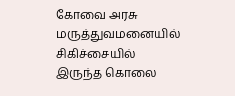கோவை அரசு மருத்துவமனையில் சிகிச்சையில் இருந்த கொலை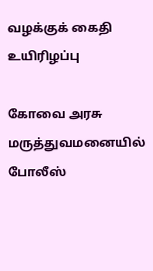வழக்குக் கைதி உயிரிழப்பு

கோவை அரசு மருத்துவமனையில் போலீஸ்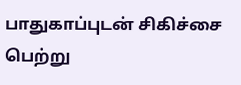பாதுகாப்புடன் சிகிச்சை பெற்று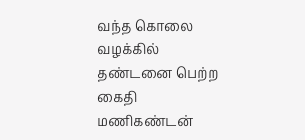வந்த கொலை வழக்கில் தண்டனை பெற்ற கைதி மணிகண்டன்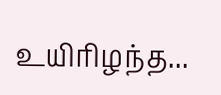உயிரிழந்த...